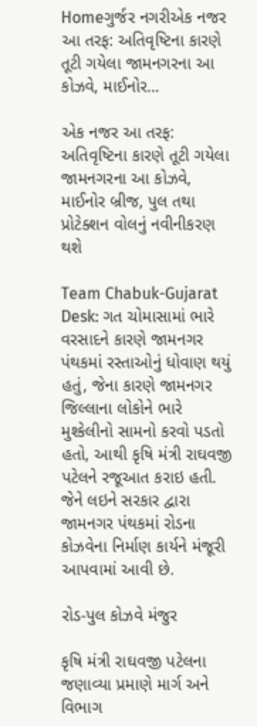Homeગુર્જર નગરીએક નજર આ તરફ: અતિવૃષ્ટિના કારણે તૂટી ગયેલા જામનગરના આ કોઝવે, માઈનોર...

એક નજર આ તરફ: અતિવૃષ્ટિના કારણે તૂટી ગયેલા જામનગરના આ કોઝવે, માઈનોર બ્રીજ, પુલ તથા પ્રોટેક્શન વોલનું નવીનીકરણ થશે

Team Chabuk-Gujarat Desk: ગત ચોમાસામાં ભારે વરસાદને કારણે જામનગર પંથકમાં રસ્તાઓનું ધોવાણ થયું હતું, જેના કારણે જામનગર જિલ્લાના લોકોને ભારે મુશ્કેલીનો સામનો કરવો પડતો હતો, આથી કૃષિ મંત્રી રાઘવજી પટેલને રજૂઆત કરાઇ હતી. જેને લઇને સરકાર દ્વારા જામનગર પંથકમાં રોડના કોઝવેના નિર્માણ કાર્યને મંજૂરી આપવામાં આવી છે.

રોડ-પુલ કોઝવે મંજુર

કૃષિ મંત્રી રાઘવજી પટેલના જણાવ્યા પ્રમાણે માર્ગ અને વિભાગ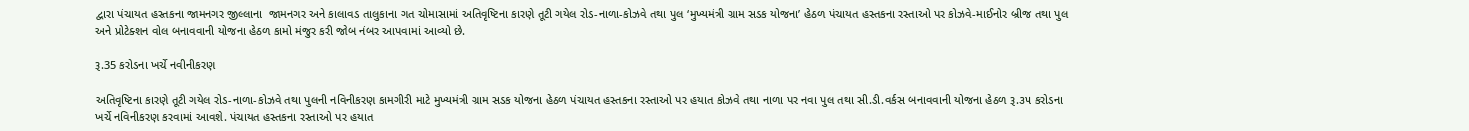દ્વારા પંચાયત હસ્તકના જામનગર જીલ્લાના  જામનગર અને કાલાવડ તાલુકાના ગત ચોમાસામાં અતિવૃષ્ટિના કારણે તૂટી ગયેલ રોડ-નાળા-કોઝવે તથા પુલ ‘મુખ્યમંત્રી ગ્રામ સડક યોજના’ હેઠળ પંચાયત હસ્તકના રસ્તાઓ પર કોઝવે-માઈનોર બ્રીજ તથા પુલ અને પ્રોટેક્શન વોલ બનાવવાની યોજના હેઠળ કામો મંજુર કરી જોબ નંબર આપવામાં આવ્યો છે.

રૂ.35 કરોડના ખર્ચે નવીનીકરણ

અતિવૃષ્ટિના કારણે તૂટી ગયેલ રોડ-નાળા-કોઝવે તથા પુલની નવિનીકરણ કામગીરી માટે મુખ્યમંત્રી ગ્રામ સડક યોજના હેઠળ પંચાયત હસ્તકના રસ્તાઓ પર હયાત કોઝવે તથા નાળા પર નવા પુલ તથા સી.ડી.વર્કસ બનાવવાની યોજના હેઠળ રૂ.૩૫ કરોડના ખર્ચે નવિનીકરણ કરવામાં આવશે. પંચાયત હસ્તકના રસ્તાઓ પર હયાત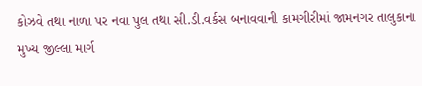કોઝવે તથા નાળા પર નવા પુલ તથા સી.ડી.વર્કસ બનાવવાની કામગીરીમાં જામનગર તાલુકાના મુખ્ય જીલ્લા માર્ગ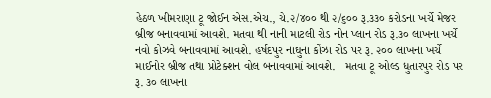હેઠળ ખીમરાણા ટૂ જોઈન એસ.એચ., ચે.૨/૪૦૦ થી ૨/૬૦૦ રૂ.૩૩૦ કરોડના ખર્ચે મેજર બ્રીજ બનાવવામાં આવશે. મતવા થી નાની માટલી રોડ નોન પ્લાન રોડ રૂ.૩૦ લાખના ખર્ચે નવો કોઝવે બનાવવામાં આવશે. હર્ષદપુર નાઘુના કોંઝા રોડ પર રૂ. ૨૦૦ લાખના ખર્ચે માઈનોર બ્રીજ તથા પ્રોટેક્શન વોલ બનાવવામાં આવશે.   મતવા ટૂ ઓલ્ડ ધુતારપુર રોડ પર રૂ. ૩૦ લાખના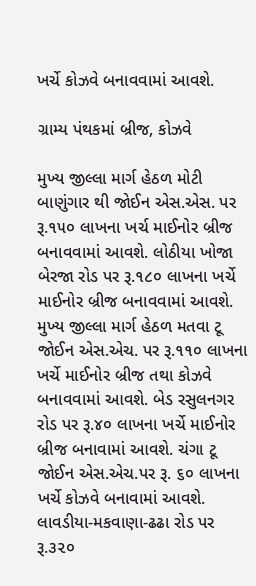ખર્ચે કોઝવે બનાવવામાં આવશે.

ગ્રામ્ય પંથકમાં બ્રીજ, કોઝવે

મુખ્ય જીલ્લા માર્ગ હેઠળ મોટી બાણુંગાર થી જોઈન એસ.એસ. પર રૂ.૧૫૦ લાખના ખર્ચ માઈનોર બ્રીજ બનાવવામાં આવશે. લોઠીયા ખોજા બેરજા રોડ પર રૂ.૧૮૦ લાખના ખર્ચે માઈનોર બ્રીજ બનાવવામાં આવશે. મુખ્ય જીલ્લા માર્ગ હેઠળ મતવા ટૂ જોઈન એસ.એચ. પર રૂ.૧૧૦ લાખના ખર્ચે માઈનોર બ્રીજ તથા કોઝવે બનાવવામાં આવશે. બેડ રસુલનગર રોડ પર રૂ.૪૦ લાખના ખર્ચે માઈનોર બ્રીજ બનાવામાં આવશે. ચંગા ટૂ જોઈન એસ.એચ.પર રૂ. ૬૦ લાખના ખર્ચે કોઝવે બનાવામાં આવશે. લાવડીયા-મકવાણા-ઢઢા રોડ પર રૂ.૩૨૦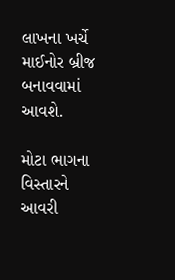લાખના ખર્ચે માઈનોર બ્રીજ બનાવવામાં આવશે.

મોટા ભાગના વિસ્તારને આવરી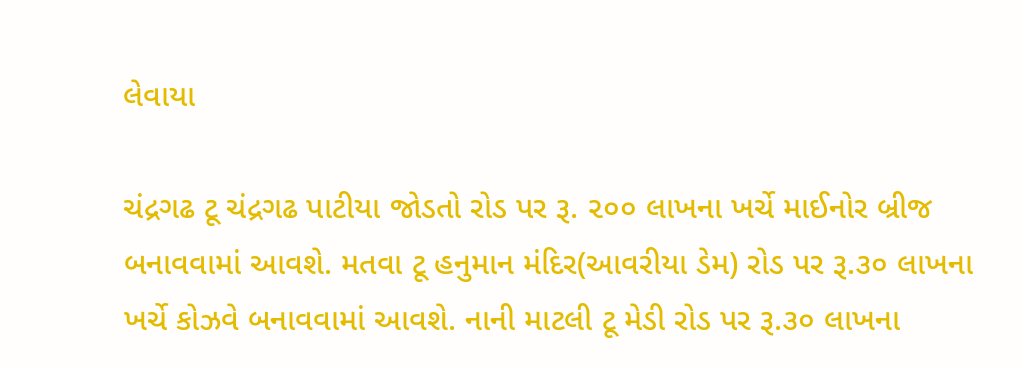લેવાયા

ચંદ્રગઢ ટૂ ચંદ્રગઢ પાટીયા જોડતો રોડ પર રૂ. ૨૦૦ લાખના ખર્ચે માઈનોર બ્રીજ બનાવવામાં આવશે. મતવા ટૂ હનુમાન મંદિર(આવરીયા ડેમ) રોડ પર રૂ.૩૦ લાખના ખર્ચે કોઝવે બનાવવામાં આવશે. નાની માટલી ટૂ મેડી રોડ પર રૂ.૩૦ લાખના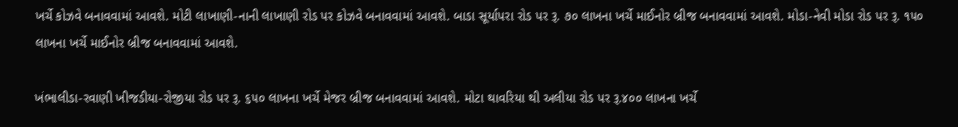ખર્ચે કોઝવે બનાવવામાં આવશે. મોટી લાખાણી-નાની લાખાણી રોડ પર કોઝવે બનાવવામાં આવશે. બાડા સૂર્યાપરા રોડ પર રૂ. ૭૦ લાખના ખર્ચે માઈનોર બ્રીજ બનાવવામાં આવશે. મોડા-નેવી મોડા રોડ પર રૂ. ૧૫૦ લાખના ખર્ચે માઈનોર બ્રીજ બનાવવામાં આવશે.

ખંભાલીડા-રવાણી ખીજડીયા-રોજીયા રોડ પર રૂ. ૬૫૦ લાખના ખર્ચે મેજર બ્રીજ બનાવવામાં આવશે. મોટા થાવરિયા થી અલીયા રોડ પર રૂ.૪૦૦ લાખના ખર્ચે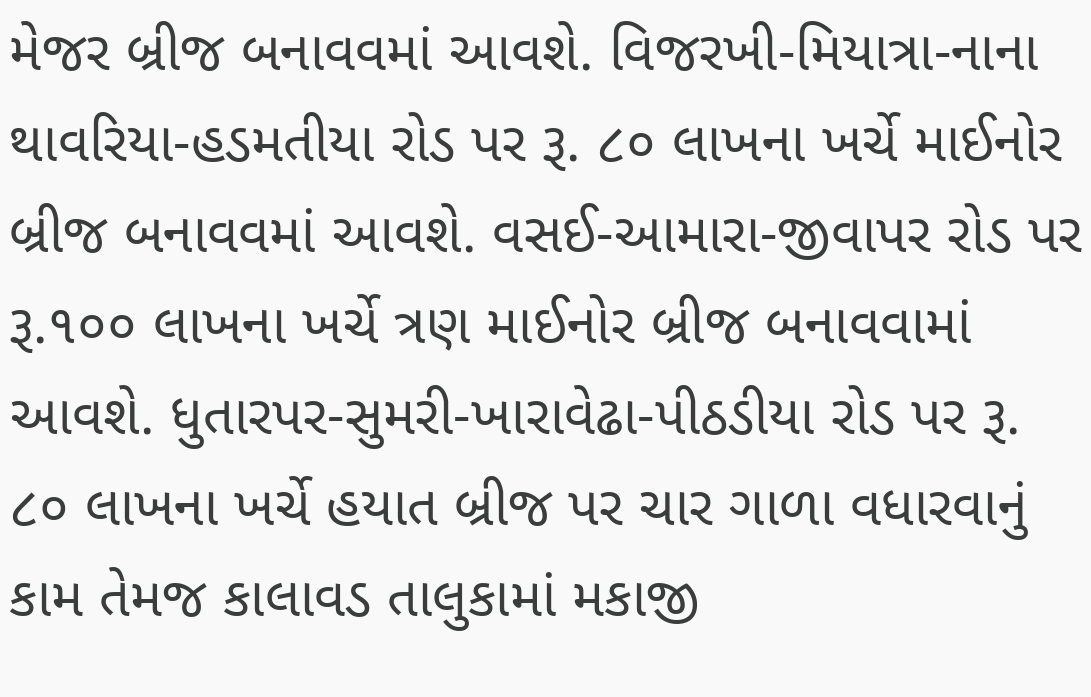મેજર બ્રીજ બનાવવમાં આવશે. વિજરખી-મિયાત્રા-નાના થાવરિયા-હડમતીયા રોડ પર રૂ. ૮૦ લાખના ખર્ચે માઈનોર બ્રીજ બનાવવમાં આવશે. વસઈ-આમારા-જીવાપર રોડ પર રૂ.૧૦૦ લાખના ખર્ચે ત્રણ માઈનોર બ્રીજ બનાવવામાં આવશે. ધુતારપર-સુમરી-ખારાવેઢા-પીઠડીયા રોડ પર રૂ. ૮૦ લાખના ખર્ચે હયાત બ્રીજ પર ચાર ગાળા વધારવાનું કામ તેમજ કાલાવડ તાલુકામાં મકાજી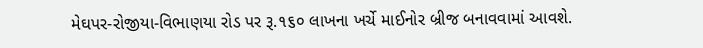મેઘપર-રોજીયા-વિભાણયા રોડ પર રૂ.૧૬૦ લાખના ખર્ચે માઈનોર બ્રીજ બનાવવામાં આવશે.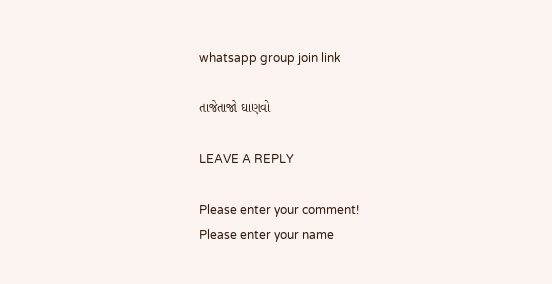whatsapp group join link

તાજેતાજો ઘાણવો

LEAVE A REPLY

Please enter your comment!
Please enter your name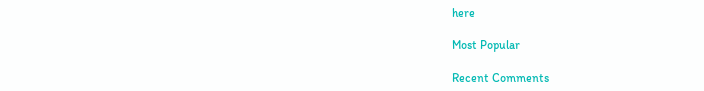here

Most Popular

Recent Comments